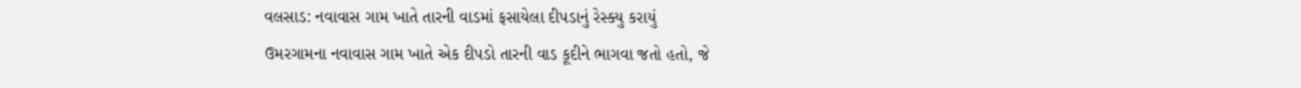વલસાડ: નવાવાસ ગામ ખાતે તારની વાડમાં ફસાયેલા દીપડાનું રેસ્ક્યુ કરાયું
ઉમરગામના નવાવાસ ગામ ખાતે એક દીપડો તારની વાડ કૂદીને ભાગવા જતો હતો, જે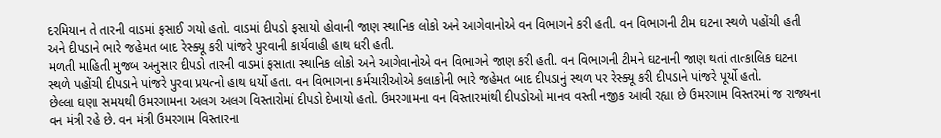દરમિયાન તે તારની વાડમાં ફસાઈ ગયો હતો. વાડમાં દીપડો ફસાયો હોવાની જાણ સ્થાનિક લોકો અને આગેવાનોએ વન વિભાગને કરી હતી. વન વિભાગની ટીમ ઘટના સ્થળે પહોંચી હતી અને દીપડાને ભારે જહેમત બાદ રેસ્ક્યૂ કરી પાંજરે પુરવાની કાર્યવાહી હાથ ધરી હતી.
મળતી માહિતી મુજબ અનુસાર દીપડો તારની વાડમાં ફસાતા સ્થાનિક લોકો અને આગેવાનોએ વન વિભાગને જાણ કરી હતી. વન વિભાગની ટીમને ઘટનાની જાણ થતાં તાત્કાલિક ઘટના સ્થળે પહોંચી દીપડાને પાંજરે પુરવા પ્રયત્નો હાથ ધર્યો હતા. વન વિભાગના કર્મચારીઓએ કલાકોની ભારે જહેમત બાદ દીપડાનું સ્થળ પર રેસ્ક્યૂ કરી દીપડાને પાંજરે પૂર્યો હતો.
છેલ્લા ઘણા સમયથી ઉમરગામના અલગ અલગ વિસ્તારોમાં દીપડો દેખાયો હતો. ઉમરગામના વન વિસ્તારમાંથી દીપડોઓ માનવ વસ્તી નજીક આવી રહ્યા છે ઉમરગામ વિસ્તરમાં જ રાજ્યના વન મંત્રી રહે છે. વન મંત્રી ઉમરગામ વિસ્તારના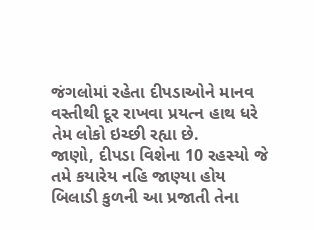જંગલોમાં રહેતા દીપડાઓને માનવ વસ્તીથી દૂર રાખવા પ્રયત્ન હાથ ધરે તેમ લોકો ઇચ્છી રહ્યા છે.
જાણો, દીપડા વિશેના 10 રહસ્યો જે તમે કયારેય નહિ જાણ્યા હોય
બિલાડી કુળની આ પ્રજાતી તેના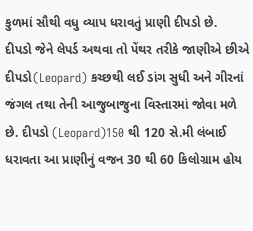કુળમાં સૌથી વધુ વ્યાપ ધરાવતું પ્રાણી દીપડો છે.
દીપડો જેને લેપર્ડ અથવા તો પેંથર તરીકે જાણીએ છીએ દીપડો(Leopard) કચ્છથી લઈ ડાંગ સુધી અને ગીરનાં જંગલ તથા તેની આજુબાજુના વિસ્તારમાં જોવા મળે છે. દીપડો (Leopard)150 થી 120 સે.મી લંબાઈ ધરાવતા આ પ્રાણીનું વજન 30 થી 60 કિલોગ્રામ હોય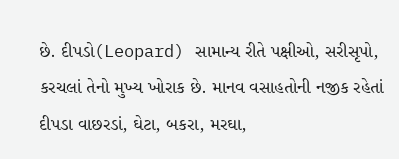છે. દીપડો(Leopard) સામાન્ય રીતે પક્ષીઓ, સરીસૃપો, કરચલાં તેનો મુખ્ય ખોરાક છે. માનવ વસાહતોની નજીક રહેતાં દીપડા વાછરડાં, ઘેટા, બકરા, મરઘા,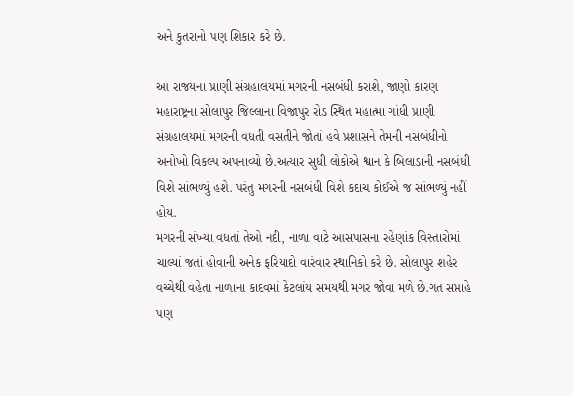અને કુતરાનો પણ શિકાર કરે છે.

આ રાજયના પ્રાણી સંગ્રહાલયમાં મગરની નસબંધી કરાશે, જાણો કારણ
મહારાષ્ટ્રના સોલાપુર જિલ્લાના વિજાપુર રોડ સ્થિત મહાત્મા ગાંધી પ્રાણી સંગ્રહાલયમાં મગરની વધતી વસતીને જોતાં હવે પ્રશાસને તેમની નસબંધીનો અનોખો વિકલ્પ અપનાવ્યો છે.અત્યાર સુધી લોકોએ શ્વાન કે બિલાડાની નસબંધી વિશે સાંભળ્યું હશે. પરંતુ મગરની નસબંધી વિશે કદાચ કોઈએ જ સાંભળ્યું નહીં હોય.
મગરની સંખ્યા વધતાં તેઓ નદી, નાળા વાટે આસપાસના રહેણાંક વિસ્તારોમાં ચાલ્યાં જતાં હોવાની અનેક ફરિયાદો વારંવાર સ્થાનિકો કરે છે. સોલાપુર શહેર વચ્ચેથી વહેતા નાળાના કાદવમાં કેટલાંય સમયથી મગર જોવા મળે છે.ગત સપ્તાહે પણ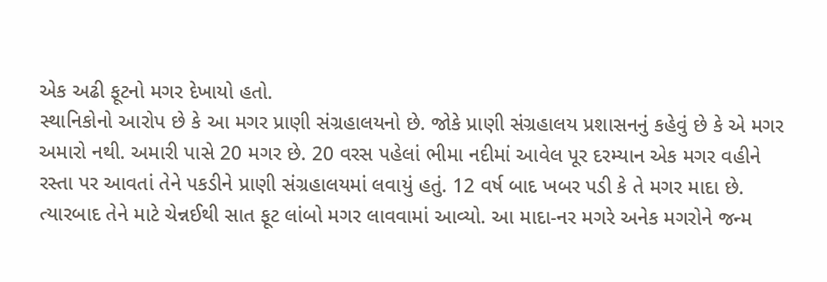એક અઢી ફૂટનો મગર દેખાયો હતો.
સ્થાનિકોનો આરોપ છે કે આ મગર પ્રાણી સંગ્રહાલયનો છે. જોકે પ્રાણી સંગ્રહાલય પ્રશાસનનું કહેવું છે કે એ મગર અમારો નથી. અમારી પાસે 20 મગર છે. 20 વરસ પહેલાં ભીમા નદીમાં આવેલ પૂર દરમ્યાન એક મગર વહીને રસ્તા પર આવતાં તેને પકડીને પ્રાણી સંગ્રહાલયમાં લવાયું હતું. 12 વર્ષ બાદ ખબર પડી કે તે મગર માદા છે. ત્યારબાદ તેને માટે ચેન્નઈથી સાત ફૂટ લાંબો મગર લાવવામાં આવ્યો. આ માદા-નર મગરે અનેક મગરોને જન્મ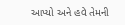આપ્યો અને હવે તેમની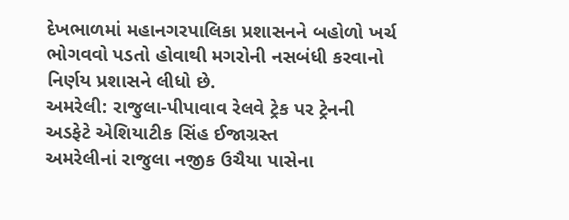દેખભાળમાં મહાનગરપાલિકા પ્રશાસનને બહોળો ખર્ચ ભોગવવો પડતો હોવાથી મગરોની નસબંધી કરવાનો નિર્ણય પ્રશાસને લીધો છે.
અમરેલી: રાજુલા-પીપાવાવ રેલવે ટ્રેક પર ટ્રેનની અડફેટે એશિયાટીક સિંહ ઈજાગ્રસ્ત
અમરેલીનાં રાજુલા નજીક ઉચૈયા પાસેના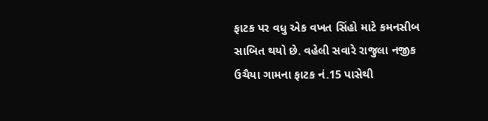ફાટક પર વધુ એક વખત સિંહો માટે કમનસીબ સાબિત થયો છે. વહેલી સવારે રાજુલા નજીક ઉચૈયા ગામના ફાટક નં.15 પાસેથી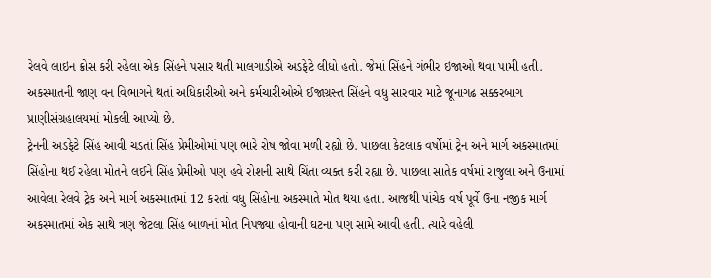રેલવે લાઇન ક્રોસ કરી રહેલા એક સિંહને પસાર થતી માલગાડીએ અડફેટે લીધો હતો. જેમાં સિંહને ગંભીર ઇજાઓ થવા પામી હતી. અકસ્માતની જાણ વન વિભાગને થતાં અધિકારીઓ અને કર્મચારીઓએ ઈજાગ્રસ્ત સિંહને વધુ સારવાર માટે જૂનાગઢ સક્કરબાગ પ્રાણીસંગ્રહાલયમાં મોકલી આપ્યો છે.
ટ્રેનની અડફેટે સિંહ આવી ચડતાં સિંહ પ્રેમીઓમાં પણ ભારે રોષ જોવા મળી રહ્યો છે. પાછલા કેટલાક વર્ષોમાં ટ્રેન અને માર્ગ અકસ્માતમાં સિંહોના થઈ રહેલા મોતને લઈને સિંહ પ્રેમીઓ પણ હવે રોશની સાથે ચિંતા વ્યક્ત કરી રહ્યા છે. પાછલા સાતેક વર્ષમાં રાજુલા અને ઉનામાં આવેલા રેલવે ટ્રેક અને માર્ગ અકસ્માતમાં 12 કરતાં વધુ સિંહોના અકસ્માતે મોત થયા હતા. આજથી પાંચેક વર્ષ પૂર્વે ઉના નજીક માર્ગ અકસ્માતમાં એક સાથે ત્રણ જેટલા સિંહ બાળનાં મોત નિપજ્યા હોવાની ઘટના પણ સામે આવી હતી. ત્યારે વહેલી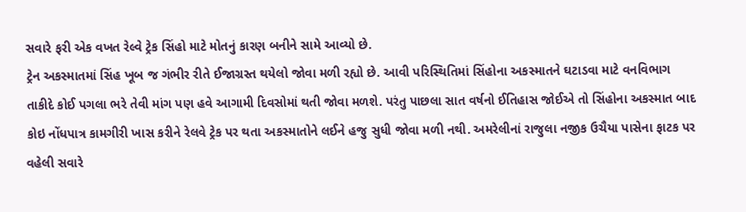સવારે ફરી એક વખત રેલ્વે ટ્રેક સિંહો માટે મોતનું કારણ બનીને સામે આવ્યો છે.
ટ્રેન અકસ્માતમાં સિંહ ખૂબ જ ગંભીર રીતે ઈજાગ્રસ્ત થયેલો જોવા મળી રહ્યો છે. આવી પરિસ્થિતિમાં સિંહોના અકસ્માતને ઘટાડવા માટે વનવિભાગ તાકીદે કોઈ પગલા ભરે તેવી માંગ પણ હવે આગામી દિવસોમાં થતી જોવા મળશે. પરંતુ પાછલા સાત વર્ષનો ઈતિહાસ જોઈએ તો સિંહોના અકસ્માત બાદ કોઇ નોંધપાત્ર કામગીરી ખાસ કરીને રેલવે ટ્રેક પર થતા અકસ્માતોને લઈને હજુ સુધી જોવા મળી નથી. અમરેલીનાં રાજુલા નજીક ઉચૈયા પાસેના ફાટક પર વહેલી સવારે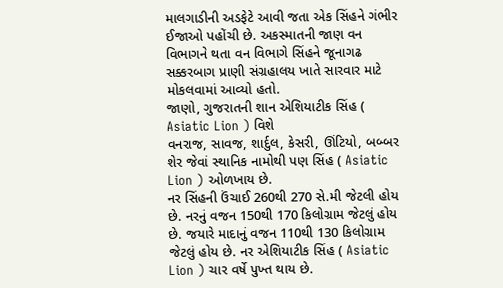માલગાડીની અડફેટે આવી જતા એક સિંહને ગંભીર ઈજાઓ પહોંચી છે. અકસ્માતની જાણ વન વિભાગને થતા વન વિભાગે સિંહને જૂનાગઢ સક્કરબાગ પ્રાણી સંગ્રહાલય ખાતે સારવાર માટે મોકલવામાં આવ્યો હતો.
જાણો, ગુજરાતની શાન એશિયાટીક સિંહ ( Asiatic Lion ) વિશે
વનરાજ, સાવજ, શાર્દુલ, કેસરી, ઊંટિયો, બબ્બર શેર જેવાં સ્થાનિક નામોથી પણ સિંહ ( Asiatic Lion ) ઓળખાય છે.
નર સિંહની ઉંચાઈ 260થી 270 સે.મી જેટલી હોય છે. નરનું વજન 150થી 170 કિલોગ્રામ જેટલું હોય છે. જયારે માદાનું વજન 110થી 130 કિલોગ્રામ જેટલું હોય છે. નર એશિયાટીક સિંહ ( Asiatic Lion ) ચાર વર્ષે પુખ્ત થાય છે.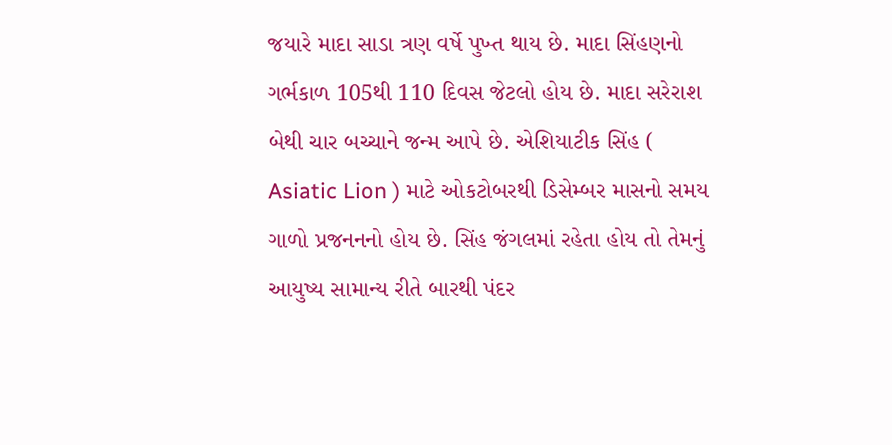જયારે માદા સાડા ત્રણ વર્ષે પુખ્ત થાય છે. માદા સિંહણનો ગર્ભકાળ 105થી 110 દિવસ જેટલો હોય છે. માદા સરેરાશ બેથી ચાર બચ્ચાને જન્મ આપે છે. એશિયાટીક સિંહ ( Asiatic Lion ) માટે ઓકટોબરથી ડિસેમ્બર માસનો સમય ગાળો પ્રજનનનો હોય છે. સિંહ જંગલમાં રહેતા હોય તો તેમનું આયુષ્ય સામાન્ય રીતે બારથી પંદર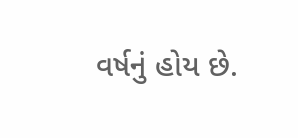વર્ષનું હોય છે.